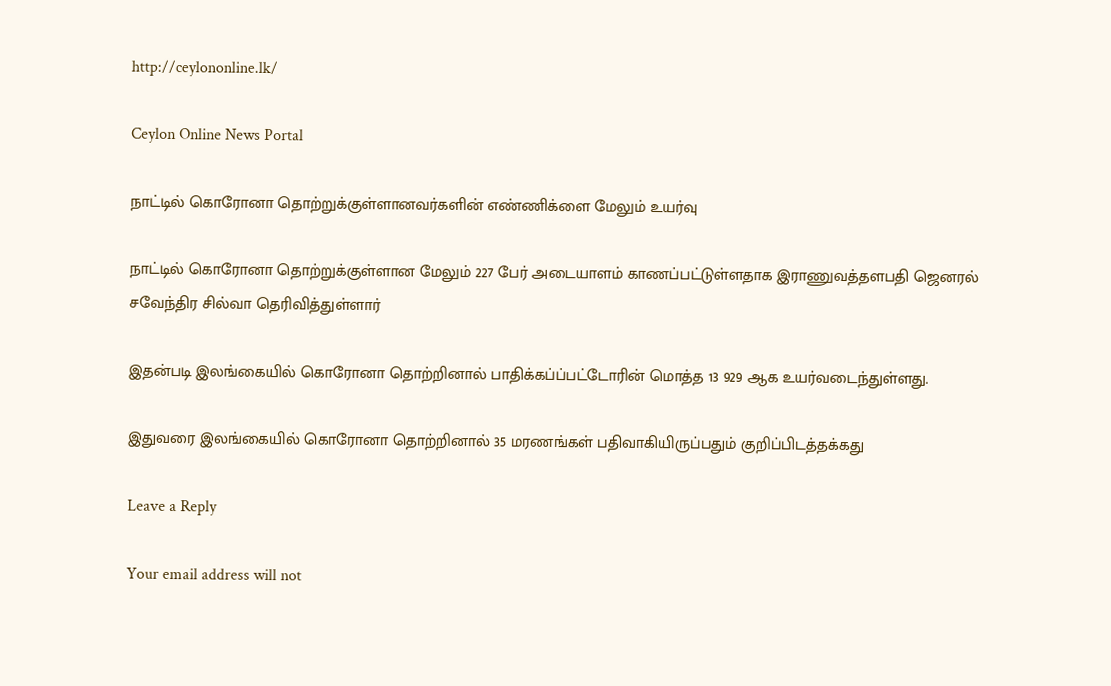http://ceylononline.lk/

Ceylon Online News Portal

நாட்டில் கொரோனா தொற்றுக்குள்ளானவர்களின் எண்ணிக்ளை மேலும் உயர்வு

நாட்டில் கொரோனா தொற்றுக்குள்ளான மேலும் 227 பேர் அடையாளம் காணப்பட்டுள்ளதாக இராணுவத்தளபதி ஜெனரல் சவேந்திர சில்வா தெரிவித்துள்ளார்

இதன்படி இலங்கையில் கொரோனா தொற்றினால் பாதிக்கப்ப்பட்டோரின் மொத்த 13 929 ஆக உயர்வடைந்துள்ளது.

இதுவரை இலங்கையில் கொரோனா தொற்றினால் 35 மரணங்கள் பதிவாகியிருப்பதும் குறிப்பிடத்தக்கது

Leave a Reply

Your email address will not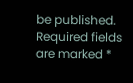be published. Required fields are marked *